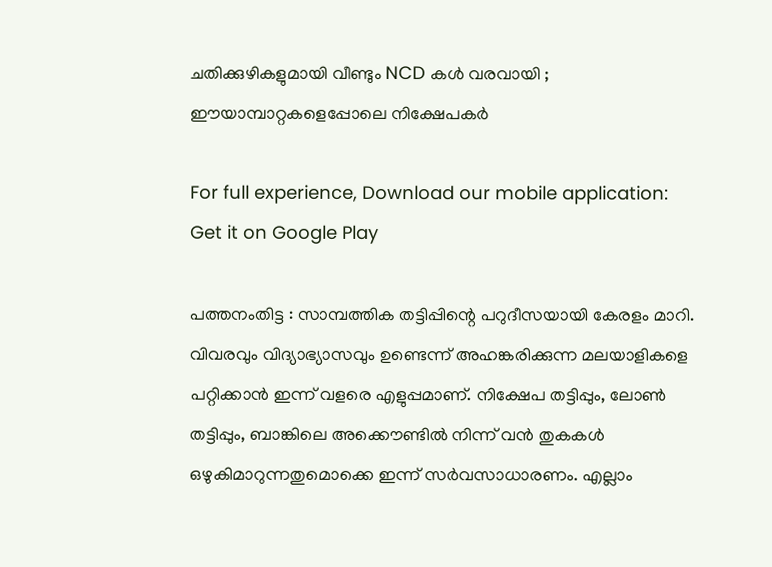ചതിക്കുഴികളുമായി വീണ്ടും NCD കള്‍ വരവായി ; ഈയാമ്പാറ്റകളെപ്പോലെ നിക്ഷേപകര്‍

For full experience, Download our mobile application:
Get it on Google Play

പത്തനംതിട്ട : സാമ്പത്തിക തട്ടിപ്പിന്റെ പറുദീസയായി കേരളം മാറി. വിവരവും വിദ്യാഭ്യാസവും ഉണ്ടെന്ന് അഹങ്കരിക്കുന്ന മലയാളികളെ പറ്റിക്കാന്‍ ഇന്ന് വളരെ എളുപ്പമാണ്. നിക്ഷേപ തട്ടിപ്പും, ലോണ്‍ തട്ടിപ്പും, ബാങ്കിലെ അക്കൌണ്ടില്‍ നിന്ന് വന്‍ തുകകള്‍ ഒഴുകിമാറുന്നതുമൊക്കെ ഇന്ന് സര്‍വസാധാരണം. എല്ലാം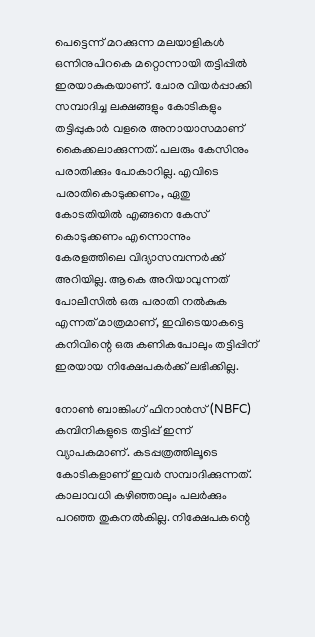പെട്ടെന്ന് മറക്കുന്ന മലയാളികള്‍ ഒന്നിനുപിറകെ മറ്റൊന്നായി തട്ടിപ്പില്‍ ഇരയാകുകയാണ്. ചോര വിയര്‍പ്പാക്കി സമ്പാദിച്ച ലക്ഷങ്ങളും കോടികളും തട്ടിപ്പുകാര്‍ വളരെ അനായാസമാണ് കൈക്കലാക്കുന്നത്. പലരും കേസിനും പരാതിക്കും പോകാറില്ല. എവിടെ പരാതികൊടുക്കണം, ഏതു കോടതിയില്‍ എങ്ങനെ കേസ് കൊടുക്കണം എന്നൊന്നും കേരളത്തിലെ വിദ്യാസമ്പന്നര്‍ക്ക് അറിയില്ല. ആകെ അറിയാവുന്നത് പോലീസില്‍ ഒരു പരാതി നല്‍കുക എന്നത് മാത്രമാണ്, ഇവിടെയാകട്ടെ കനിവിന്റെ ഒരു കണികപോലും തട്ടിപ്പിന് ഇരയായ നിക്ഷേപകര്‍ക്ക് ലഭിക്കില്ല.

നോണ്‍ ബാങ്കിംഗ് ഫിനാന്‍സ് (NBFC) കമ്പിനികളുടെ തട്ടിപ്പ് ഇന്ന് വ്യാപകമാണ്. കടപ്പത്രത്തിലൂടെ കോടികളാണ് ഇവര്‍ സമ്പാദിക്കുന്നത്. കാലാവധി കഴിഞ്ഞാലും പലര്‍ക്കും പറഞ്ഞ തുകനല്‍കില്ല. നിക്ഷേപകന്റെ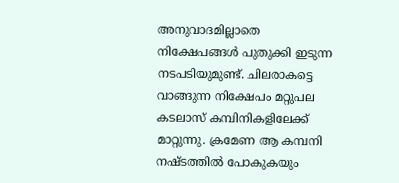അനുവാദമില്ലാതെ നിക്ഷേപങ്ങള്‍ പുതുക്കി ഇടുന്ന നടപടിയുമുണ്ട്. ചിലരാകട്ടെ വാങ്ങുന്ന നിക്ഷേപം മറ്റുപല കടലാസ് കമ്പിനികളിലേക്ക് മാറ്റുന്നു. ക്രമേണ ആ കമ്പനി നഷ്ടത്തില്‍ പോകുകയും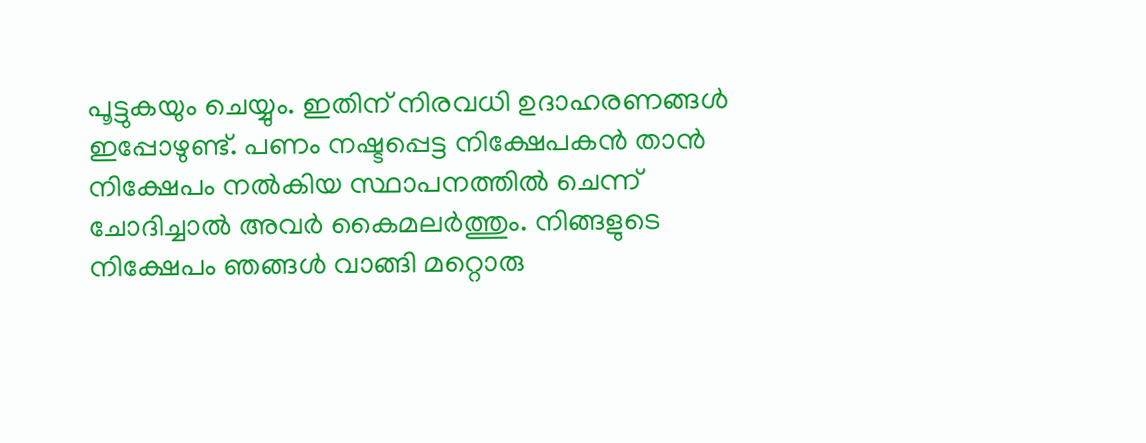പൂട്ടുകയും ചെയ്യും. ഇതിന് നിരവധി ഉദാഹരണങ്ങള്‍ ഇപ്പോഴുണ്ട്. പണം നഷ്ടപ്പെട്ട നിക്ഷേപകന്‍ താന്‍ നിക്ഷേപം നല്‍കിയ സ്ഥാപനത്തില്‍ ചെന്ന് ചോദിച്ചാല്‍ അവര്‍ കൈമലര്‍ത്തും. നിങ്ങളുടെ നിക്ഷേപം ഞങ്ങള്‍ വാങ്ങി മറ്റൊരു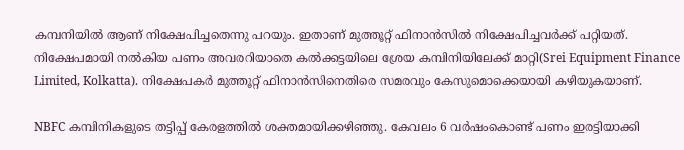കമ്പനിയില്‍ ആണ് നിക്ഷേപിച്ചതെന്നു പറയും. ഇതാണ് മുത്തൂറ്റ് ഫിനാന്‍സില്‍ നിക്ഷേപിച്ചവര്‍ക്ക് പറ്റിയത്. നിക്ഷേപമായി നല്‍കിയ പണം അവരറിയാതെ കല്‍ക്കട്ടയിലെ ശ്രേയ കമ്പിനിയിലേക്ക് മാറ്റി(Srei Equipment Finance Limited, Kolkatta). നിക്ഷേപകര്‍ മുത്തൂറ്റ് ഫിനാന്‍സിനെതിരെ സമരവും കേസുമൊക്കെയായി കഴിയുകയാണ്.

NBFC കമ്പിനികളുടെ തട്ടിപ്പ് കേരളത്തില്‍ ശക്തമായിക്കഴിഞ്ഞു. കേവലം 6 വര്‍ഷംകൊണ്ട് പണം ഇരട്ടിയാക്കി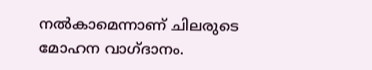നല്‍കാമെന്നാണ് ചിലരുടെ മോഹന വാഗ്ദാനം.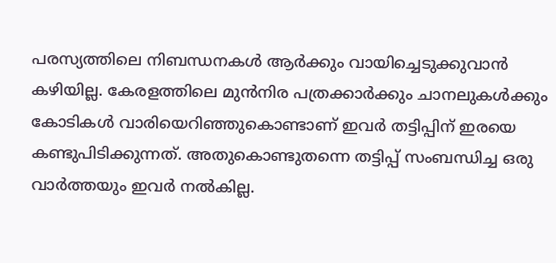പരസ്യത്തിലെ നിബന്ധനകള്‍ ആര്‍ക്കും വായിച്ചെടുക്കുവാന്‍ കഴിയില്ല. കേരളത്തിലെ മുന്‍നിര പത്രക്കാര്‍ക്കും ചാനലുകള്‍ക്കും കോടികള്‍ വാരിയെറിഞ്ഞുകൊണ്ടാണ് ഇവര്‍ തട്ടിപ്പിന് ഇരയെ കണ്ടുപിടിക്കുന്നത്. അതുകൊണ്ടുതന്നെ തട്ടിപ്പ് സംബന്ധിച്ച ഒരു വാര്‍ത്തയും ഇവര്‍ നല്‍കില്ല.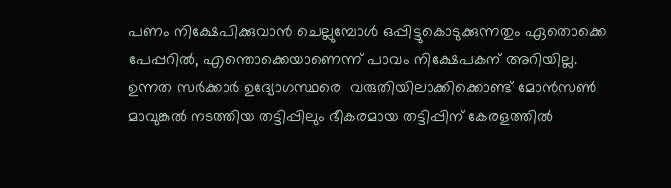പണം നിക്ഷേപിക്കുവാന്‍ ചെല്ലുമ്പോള്‍ ഒപ്പിട്ടുകൊടുക്കുന്നതും ഏതൊക്കെ പേപ്പറില്‍, എന്തൊക്കെയാണെന്ന് പാവം നിക്ഷേപകന് അറിയില്ല. ഉന്നത സര്‍ക്കാര്‍ ഉദ്യോഗസ്ഥരെ  വരുതിയിലാക്കിക്കൊണ്ട് മോന്‍സണ്‍ മാവുങ്കല്‍ നടത്തിയ തട്ടിപ്പിലും ഭീകരമായ തട്ടിപ്പിന് കേരളത്തില്‍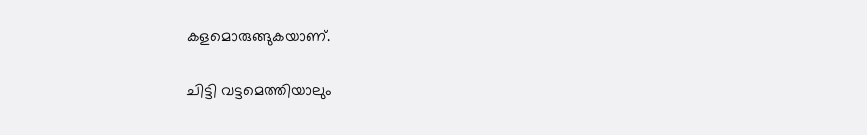കളമൊരുങ്ങുകയാണ്.

ചിട്ടി വട്ടമെത്തിയാലും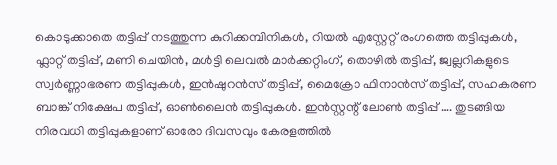കൊടുക്കാതെ തട്ടിപ്പ് നടത്തുന്ന കുറിക്കമ്പിനികള്‍, റിയല്‍ എസ്റ്റേറ്റ് രംഗത്തെ തട്ടിപ്പുകള്‍, ഫ്ലാറ്റ് തട്ടിപ്പ്, മണി ചെയിന്‍, മള്‍ട്ടി ലെവല്‍ മാര്‍ക്കറ്റിംഗ്, തൊഴില്‍ തട്ടിപ്പ്, ജ്വല്ലറികളുടെ സ്വര്‍ണ്ണാഭരണ തട്ടിപ്പുകള്‍, ഇന്‍ഷുറന്‍സ് തട്ടിപ്പ്, മൈക്രോ ഫിനാന്‍സ് തട്ടിപ്പ്, സഹകരണ ബാങ്ക് നിക്ഷേപ തട്ടിപ്പ്, ഓണ്‍ലൈന്‍ തട്ടിപ്പുകള്‍. ഇന്‍സ്റ്റന്റ് ലോണ്‍ തട്ടിപ്പ് …. തുടങ്ങിയ നിരവധി തട്ടിപ്പുകളാണ് ഓരോ ദിവസവും കേരളത്തില്‍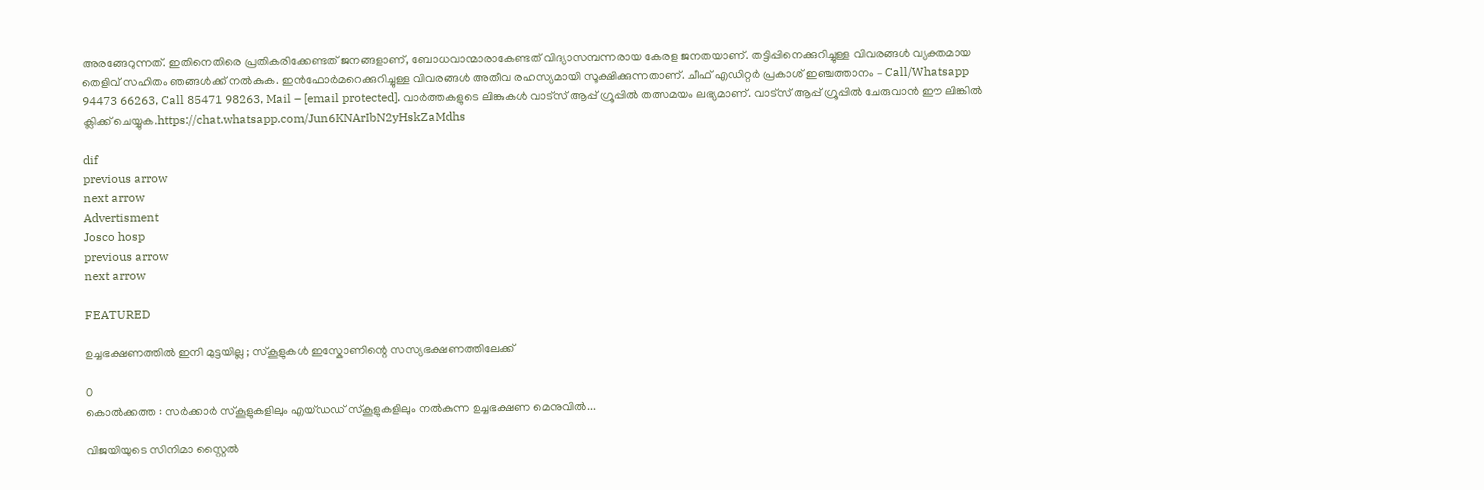അരങ്ങേറുന്നത്. ഇതിനെതിരെ പ്രതികരിക്കേണ്ടത് ജനങ്ങളാണ്, ബോധവാന്മാരാകേണ്ടത് വിദ്യാസമ്പന്നരായ കേരള ജനതയാണ്. തട്ടിപ്പിനെക്കുറിച്ചുള്ള വിവരങ്ങള്‍ വ്യക്തമായ തെളിവ് സഹിതം ഞങ്ങള്‍ക്ക് നല്‍കുക. ഇന്‍ഫോര്‍മറെക്കുറിച്ചുള്ള വിവരങ്ങള്‍ അതീവ രഹസ്യമായി സൂക്ഷിക്കുന്നതാണ്. ചീഫ് എഡിറ്റര്‍ പ്രകാശ് ഇഞ്ചത്താനം – Call/Whatsapp 94473 66263, Call 85471 98263, Mail – [email protected]. വാര്‍ത്തകളുടെ ലിങ്കുകള്‍ വാട്സ് ആപ്പ് ഗ്രൂപ്പില്‍ തത്സമയം ലഭ്യമാണ്. വാട്സ് ആപ്പ് ഗ്രൂപ്പില്‍ ചേരുവാന്‍ ഈ ലിങ്കില്‍ ക്ലിക്ക് ചെയ്യുക.https://chat.whatsapp.com/Jun6KNArIbN2yHskZaMdhs

dif
previous arrow
next arrow
Advertisment
Josco hosp
previous arrow
next arrow

FEATURED

ഉച്ചഭക്ഷണത്തിൽ ഇനി മുട്ടയില്ല ; സ്കൂളുകൾ ഇസ്കോണിന്റെ സസ്യഭക്ഷണത്തിലേക്ക്

0
കൊൽക്കത്ത : സർക്കാർ സ്‌കൂളുകളിലും എയ്ഡഡ് സ്‌കൂളുകളിലും നൽകുന്ന ഉച്ചഭക്ഷണ മെനുവിൽ...

വിജയിയുടെ സിനിമാ സ്റ്റൈൽ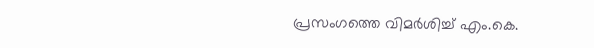പ്രസംഗത്തെ വിമർശിച്ച് എം.കെ.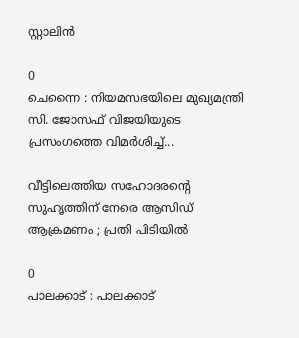സ്റ്റാലിൻ

0
ചെന്നൈ : നിയമസഭയിലെ മുഖ്യമന്ത്രി സി. ജോസഫ് വിജയിയുടെ പ്രസംഗത്തെ വിമർശിച്ച്...

വീട്ടിലെത്തിയ സഹോദരന്റെ സുഹൃത്തിന് നേരെ ആസിഡ് ആക്രമണം ; പ്രതി പിടിയിൽ

0
പാലക്കാട് : പാലക്കാട്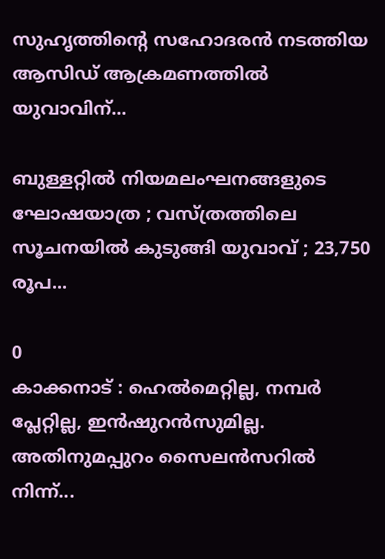സുഹൃത്തിന്റെ സഹോദരൻ നടത്തിയ ആസിഡ് ആക്രമണത്തിൽ യുവാവിന്...

ബുള്ളറ്റിൽ നിയമലംഘനങ്ങളുടെ ഘോഷയാത്ര ; വസ്ത്രത്തിലെ സൂചനയിൽ കുടുങ്ങി യുവാവ് ; 23,750 രൂപ...

0
കാക്കനാട് : ഹെൽമെറ്റില്ല, നമ്പർ പ്ലേറ്റില്ല, ഇൻഷുറൻസുമില്ല. അതിനുമപ്പുറം സൈലൻസറിൽ നിന്ന്...